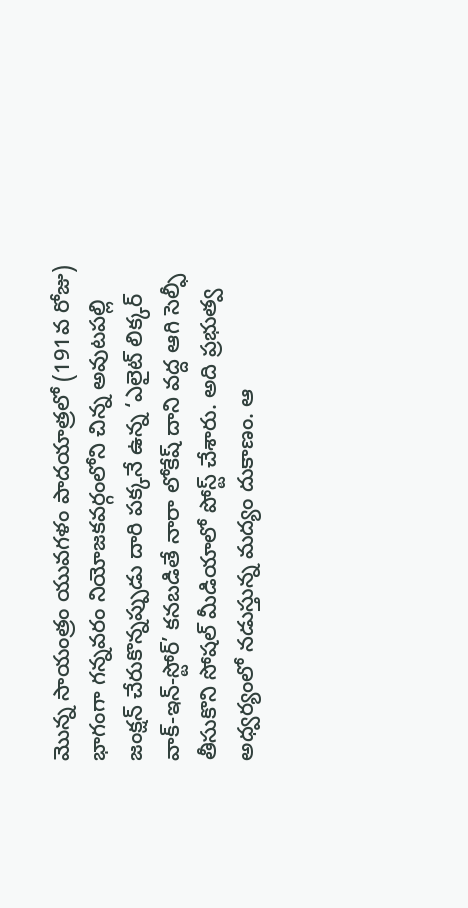మొన్న సాయంత్రం యువగళం పాదయాత్రలో (191వ రోజు) భాగంగా గన్నవరం నియోజకవర్గంలోని చిన్న అవుటపల్లి జంక్షన్ చేరుకొన్నప్పుడు దారి పక్కనే ఉన్న ‘ఎలైట్ లిక్కర్ వాక్-ఇన్-స్టోర్’ కనబడితే నారా లోకేష్ దాని వద్ద ఆగి సెల్ఫీ తీసుకొని సోషల్ మీడియాలో పోస్ట్ చేశారు. అది ప్రభుత్వ అధ్వర్యంలో నడుస్తున్న మద్యం దుకాణం. ఆ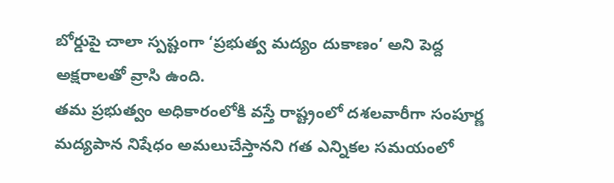బోర్డుపై చాలా స్పష్టంగా ‘ప్రభుత్వ మద్యం దుకాణం’ అని పెద్ద అక్షరాలతో వ్రాసి ఉంది.
తమ ప్రభుత్వం అధికారంలోకి వస్తే రాష్ట్రంలో దశలవారీగా సంపూర్ణ మద్యపాన నిషేధం అమలుచేస్తానని గత ఎన్నికల సమయంలో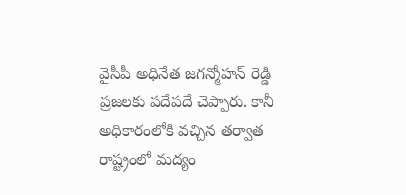వైసీపీ అధినేత జగన్మోహన్ రెడ్డి ప్రజలకు పదేపదే చెప్పారు. కానీ అధికారంలోకి వచ్చిన తర్వాత రాష్ట్రంలో మద్యం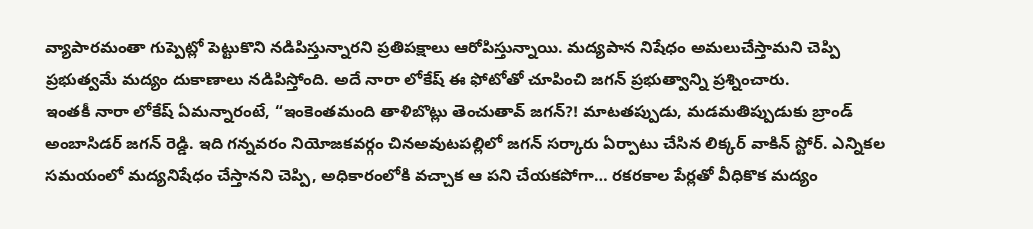వ్యాపారమంతా గుప్పెట్లో పెట్టుకొని నడిపిస్తున్నారని ప్రతిపక్షాలు ఆరోపిస్తున్నాయి. మద్యపాన నిషేధం అమలుచేస్తామని చెప్పి ప్రభుత్వమే మద్యం దుకాణాలు నడిపిస్తోంది. అదే నారా లోకేష్ ఈ ఫోటోతో చూపించి జగన్ ప్రభుత్వాన్ని ప్రశ్నించారు.
ఇంతకీ నారా లోకేష్ ఏమన్నారంటే, “ఇంకెంతమంది తాళిబొట్లు తెంచుతావ్ జగన్?! మాటతప్పుడు, మడమతిప్పుడుకు బ్రాండ్ అంబాసిడర్ జగన్ రెడ్డి. ఇది గన్నవరం నియోజకవర్గం చినఅవుటపల్లిలో జగన్ సర్కారు ఏర్పాటు చేసిన లిక్కర్ వాకిన్ స్టోర్. ఎన్నికల సమయంలో మద్యనిషేధం చేస్తానని చెప్పి, అధికారంలోకి వచ్చాక ఆ పని చేయకపోగా… రకరకాల పేర్లతో వీధికొక మద్యం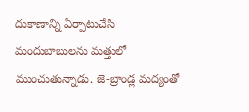దుకాణాన్ని ఏర్పాటుచేసి మందుబాబులను మత్తులో ముంచుతున్నాడు. జె-బ్రాండ్ల మద్యంతో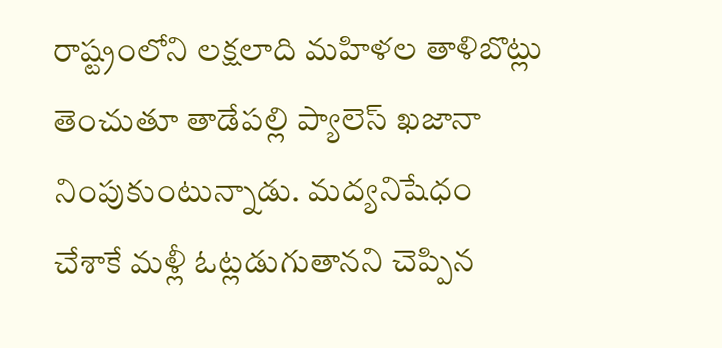రాష్ట్రంలోని లక్షలాది మహిళల తాళిబొట్లు తెంచుతూ తాడేపల్లి ప్యాలెస్ ఖజానా నింపుకుంటున్నాడు. మద్యనిషేధం చేశాకే మళ్లీ ఓట్లడుగుతానని చెప్పిన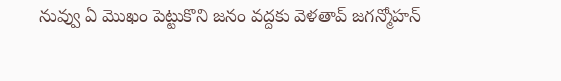నువ్వు ఏ మొఖం పెట్టుకొని జనం వద్దకు వెళతావ్ జగన్మోహన్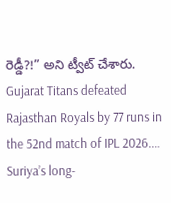రెడ్డీ?!” అని ట్వీట్ చేశారు.
Gujarat Titans defeated Rajasthan Royals by 77 runs in the 52nd match of IPL 2026.…
Suriya’s long-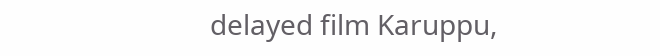delayed film Karuppu,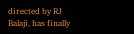directed by RJ Balaji, has finally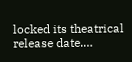locked its theatrical release date.…